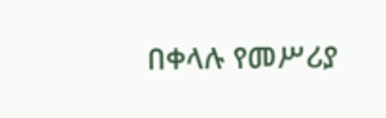በቀላሉ የመሥሪያ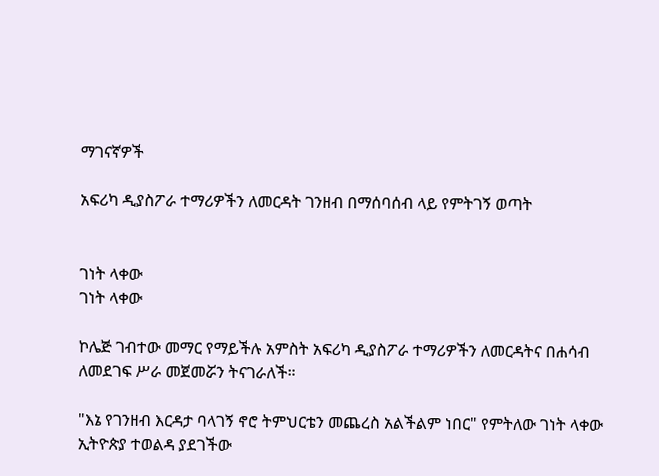ማገናኛዎች

አፍሪካ ዲያስፖራ ተማሪዎችን ለመርዳት ገንዘብ በማሰባሰብ ላይ የምትገኝ ወጣት


ገነት ላቀው
ገነት ላቀው

ኮሌጅ ገብተው መማር የማይችሉ አምስት አፍሪካ ዲያስፖራ ተማሪዎችን ለመርዳትና በሐሳብ ለመደገፍ ሥራ መጀመሯን ትናገራለች።

"እኔ የገንዘብ እርዳታ ባላገኝ ኖሮ ትምህርቴን መጨረስ አልችልም ነበር" የምትለው ገነት ላቀው ኢትዮጵያ ተወልዳ ያደገችው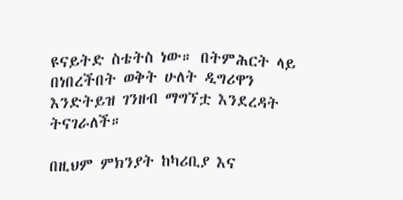ዩናይትድ ስቴትስ ነው። በትምሕርት ላይ በነበረችበት ወቅት ሁለት ዲግሪዋን እንድትይዝ ገንዘብ ማግኘቷ እንደረዳት ትናገራለች።

በዚህም ምክንያት ከካሪቢያ እና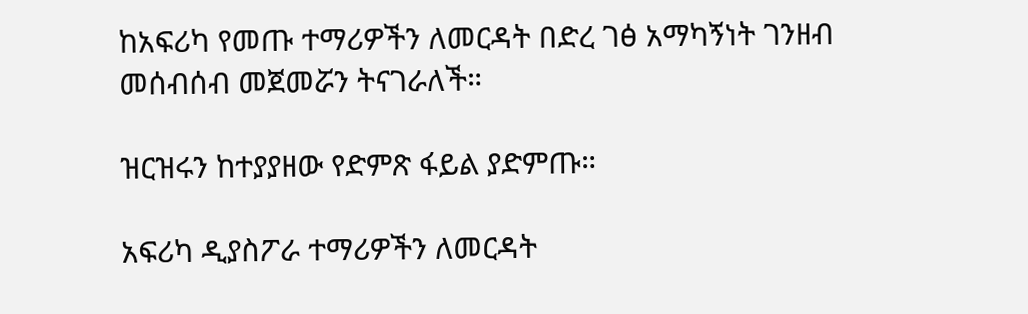ከአፍሪካ የመጡ ተማሪዎችን ለመርዳት በድረ ገፅ አማካኝነት ገንዘብ መሰብሰብ መጀመሯን ትናገራለች።

ዝርዝሩን ከተያያዘው የድምጽ ፋይል ያድምጡ።

አፍሪካ ዲያስፖራ ተማሪዎችን ለመርዳት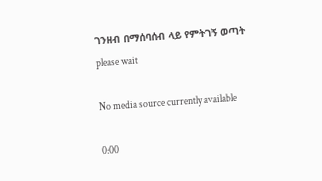ገንዘብ በማሰባሰብ ላይ የምትገኝ ወጣት
please wait

No media source currently available

0:00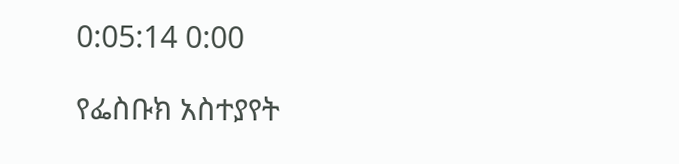0:05:14 0:00

የፌስቡክ አስተያየት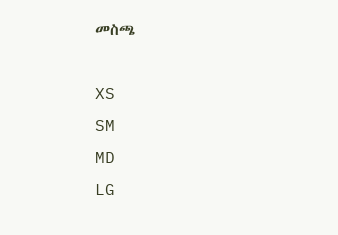መስጫ

XS
SM
MD
LG